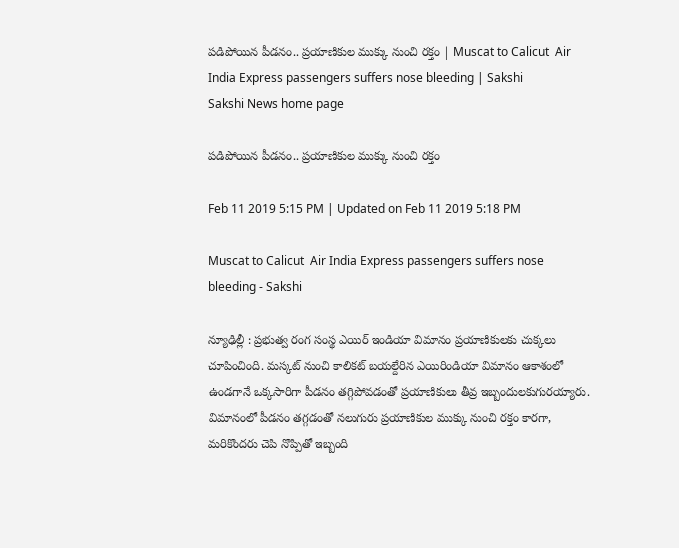పడిపోయిన పీడనం.. ప్రయాణికుల ముక్కు నుంచి రక్తం | Muscat to Calicut  Air India Express passengers suffers nose bleeding | Sakshi
Sakshi News home page

పడిపోయిన పీడనం.. ప్రయాణికుల ముక్కు నుంచి రక్తం

Feb 11 2019 5:15 PM | Updated on Feb 11 2019 5:18 PM

Muscat to Calicut  Air India Express passengers suffers nose bleeding - Sakshi

న్యూఢిల్లీ : ప్రభుత్వ రంగ సంస్థ ఎయిర్ ఇండియా విమానం ప్రయాణికులకు చుక్కలు చూపించింది. మస్కట్‌ నుంచి కాలికట్‌ బయల్దేరిన ఎయిరిండియా విమానం ఆకాశంలో ఉండగానే ఒక్కసారిగా పీడనం తగ్గిపోవడంతో ప్రయాణికులు తీవ్ర ఇబ్బందులకుగురయ్యారు. విమానంలో పీడనం తగ్గడంతో నలుగురు ప్రయాణికుల ముక్కు నుంచి రక్తం కారగా, మరికొందరు చెపి నొప్పితో ఇబ్బంది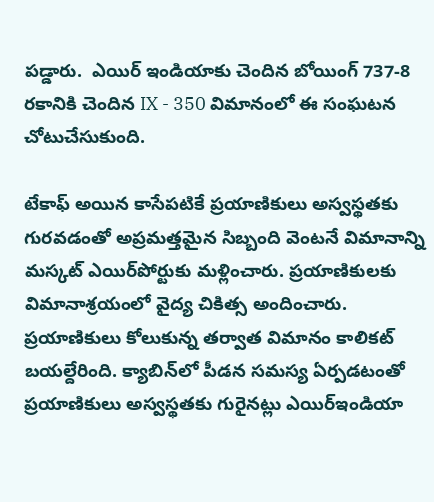పడ్డారు.  ఎయిర్‌ ఇండియాకు చెందిన బోయింగ్‌ 737-8 రకానికి చెందిన IX - 350 విమానంలో ఈ సంఘటన చోటుచేసుకుంది.

టేకాఫ్‌ అయిన కాసేపటికే ప్రయాణికులు అస్వస్థతకు గురవడంతో అప్రమత్తమైన సిబ్బంది వెంటనే విమానాన్ని మస్కట్‌ ఎయిర్‌పోర్టుకు మళ్లించారు. ప్రయాణికులకు విమానాశ్రయంలో వైద్య చికిత్స అందించారు. ప్రయాణికులు కోలుకున్న తర్వాత విమానం కాలికట్‌ బయల్దేరింది. క్యాబిన్‌లో పీడన సమస్య ఏర్పడటంతో ప్రయాణికులు అస్వస్థతకు గురైనట్లు ఎయిర్‌ఇండియా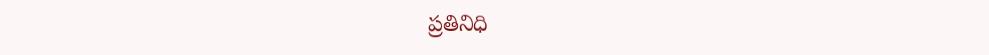ప్రతినిధి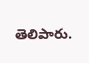తెలిపారు.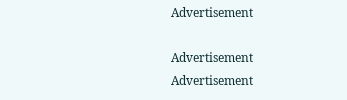Advertisement

Advertisement
Advertisement